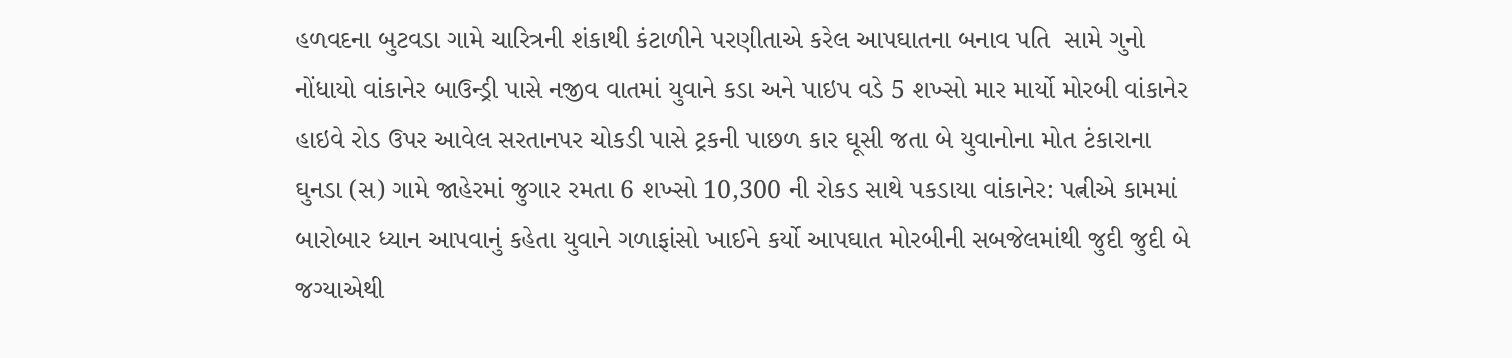હળવદના બુટવડા ગામે ચારિત્રની શંકાથી કંટાળીને પરણીતાએ કરેલ આપઘાતના બનાવ પતિ  સામે ગુનો નોંધાયો વાંકાનેર બાઉન્ડ્રી પાસે નજીવ વાતમાં યુવાને કડા અને પાઇપ વડે 5 શખ્સો માર માર્યો મોરબી વાંકાનેર હાઇવે રોડ ઉપર આવેલ સરતાનપર ચોકડી પાસે ટ્રકની પાછળ કાર ઘૂસી જતા બે યુવાનોના મોત ટંકારાના ઘુનડા (સ) ગામે જાહેરમાં જુગાર રમતા 6 શખ્સો 10,300 ની રોકડ સાથે પકડાયા વાંકાનેર: પત્નીએ કામમાં બારોબાર ધ્યાન આપવાનું કહેતા યુવાને ગળાફાંસો ખાઈને કર્યો આપઘાત મોરબીની સબજેલમાંથી જુદી જુદી બે જગ્યાએથી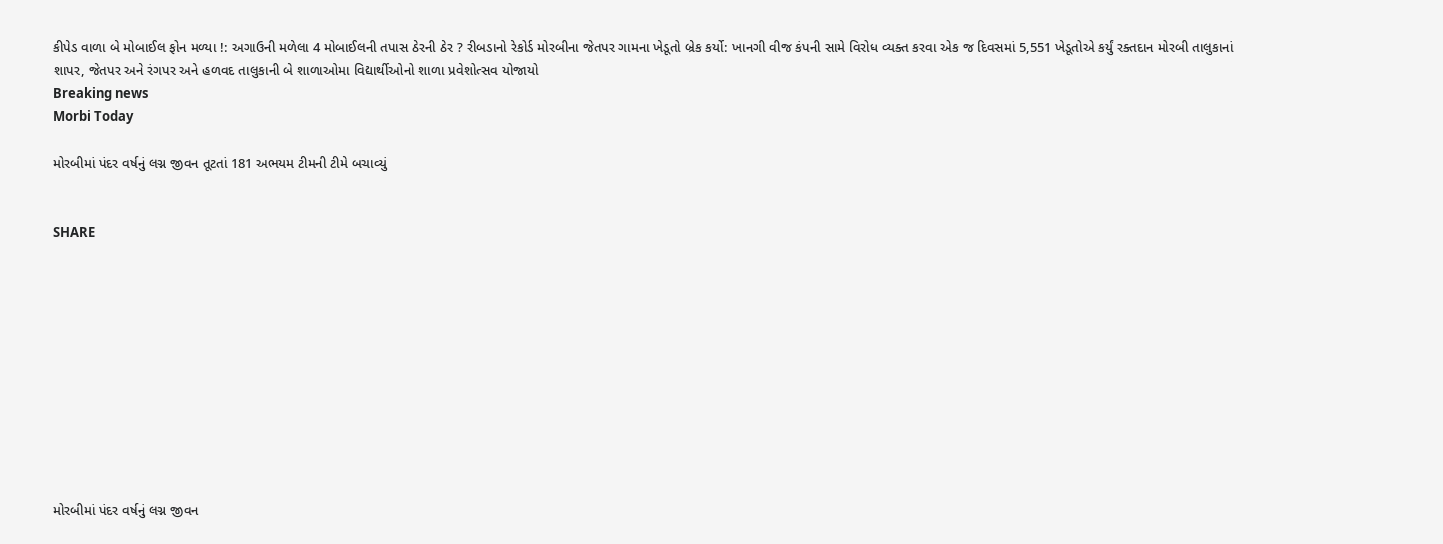કીપેડ વાળા બે મોબાઈલ ફોન મળ્યા !: અગાઉની મળેલા 4 મોબાઈલની તપાસ ઠેરની ઠેર ? રીબડાનો રેકોર્ડ મોરબીના જેતપર ગામના ખેડૂતો બ્રેક કર્યો: ખાનગી વીજ કંપની સામે વિરોધ વ્યક્ત કરવા એક જ દિવસમાં 5,551 ખેડૂતોએ કર્યું રક્તદાન મોરબી તાલુકાનાં શાપર, જેતપર અને રંગપર અને હળવદ તાલુકાની બે શાળાઓમા વિદ્યાર્થીઓનો શાળા પ્રવેશોત્સવ યોજાયો
Breaking news
Morbi Today

મોરબીમાં પંદર વર્ષનું લગ્ન જીવન તૂટતાં 181 અભયમ ટીમની ટીમે બચાવ્યું


SHARE











મોરબીમાં પંદર વર્ષનું લગ્ન જીવન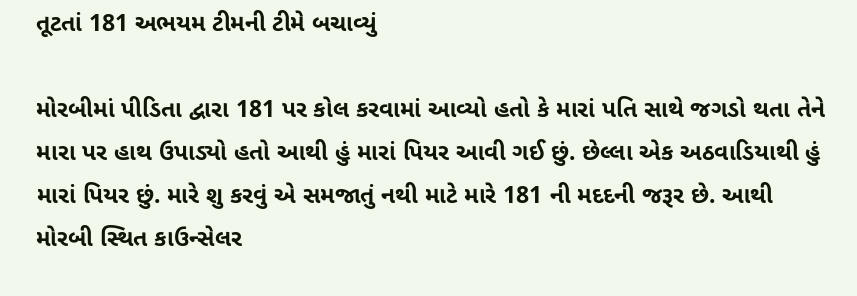તૂટતાં 181 અભયમ ટીમની ટીમે બચાવ્યું

મોરબીમાં પીડિતા દ્વારા 181 પર કોલ કરવામાં આવ્યો હતો કે મારાં પતિ સાથે જગડો થતા તેને મારા પર હાથ ઉપાડ્યો હતો આથી હું મારાં પિયર આવી ગઈ છું. છેલ્લા એક અઠવાડિયાથી હું મારાં પિયર છું. મારે શુ કરવું એ સમજાતું નથી માટે મારે 181 ની મદદની જરૂર છે. આથી મોરબી સ્થિત કાઉન્સેલર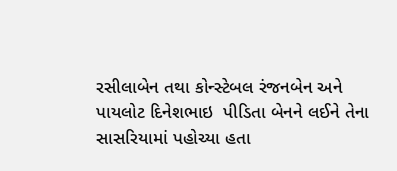રસીલાબેન તથા કોન્સ્ટેબલ રંજનબેન અને પાયલોટ દિનેશભાઇ  પીડિતા બેનને લઈને તેના સાસરિયામાં પહોચ્યા હતા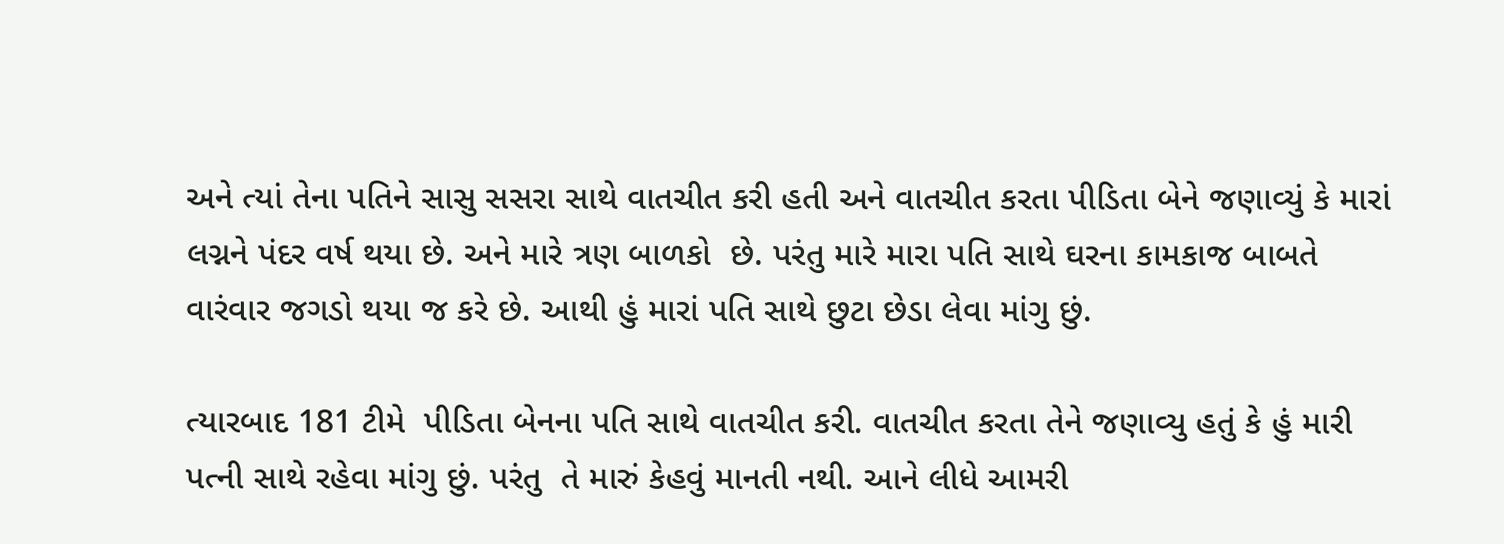અને ત્યાં તેના પતિને સાસુ સસરા સાથે વાતચીત કરી હતી અને વાતચીત કરતા પીડિતા બેને જણાવ્યું કે મારાં લગ્નને પંદર વર્ષ થયા છે. અને મારે ત્રણ બાળકો  છે. પરંતુ મારે મારા પતિ સાથે ઘરના કામકાજ બાબતે વારંવાર જગડો થયા જ કરે છે. આથી હું મારાં પતિ સાથે છુટા છેડા લેવા માંગુ છું.

ત્યારબાદ 181 ટીમે  પીડિતા બેનના પતિ સાથે વાતચીત કરી. વાતચીત કરતા તેને જણાવ્યુ હતું કે હું મારી પત્ની સાથે રહેવા માંગુ છું. પરંતુ  તે મારું કેહવું માનતી નથી. આને લીધે આમરી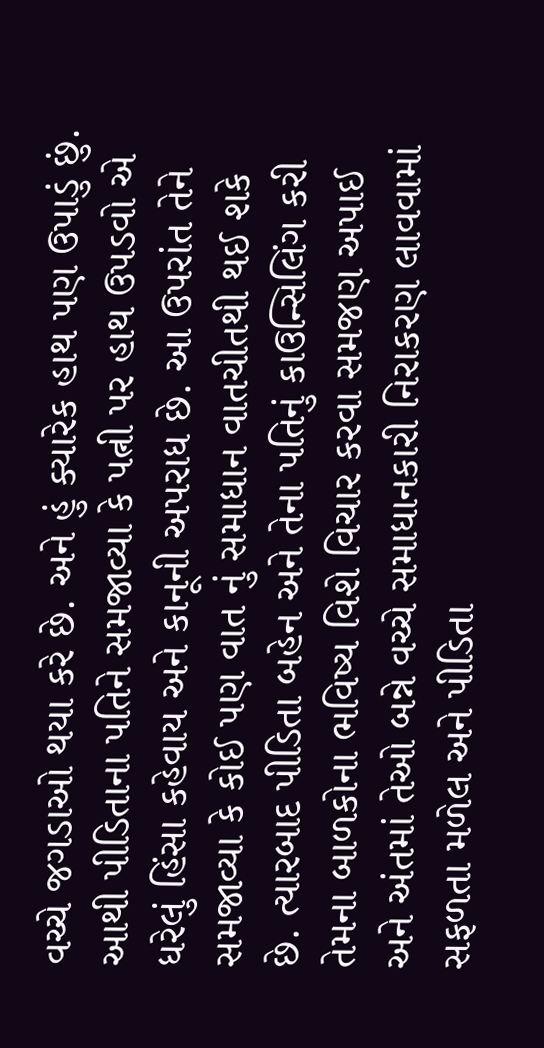વચ્ચે જગડાઓ થયા કરે છે. અને હું ક્યારેક હાથ પણ ઉપાડું છું. આથી પીડિતાના પતિને સમજાવ્યા કે પત્ની પર હાથ ઉપડવો એ ધરેલું હિંસા કહેવાય અને કાનૂની અપરાધ છે. આ ઉપરાંત તેને સમજાવ્યા કે કોઈ પણ વાત નું સમાધાન વાતચીતથી થઈ શકે છે. ત્યારબાદ પીડિતા બહેન અને તેના પતિનું કાઉન્સિલિંગ કરી તેમના બાળકોના ભવિષ્ય વિશે વિચાર કરવા સમજણ અપાઈ અને અંતમાં તેઓ બન્ને વચ્ચે સમાધાનકારી નિરાકરણ લાવવામાં સફળતા મળેલ અને પીડિતા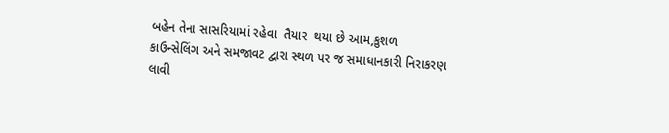બહેન તેના સાસરિયામાં રહેવા  તૈયાર  થયા છે આમ,કુશળ  કાઉન્સેલિંગ અને સમજાવટ દ્વારા સ્થળ પર જ સમાધાનકારી નિરાકરણ લાવી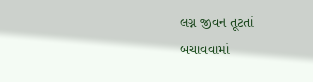લગ્ન જીવન તૂટતાં બચાવવામાં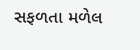સફળતા મળેલ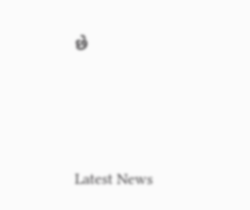છે






Latest News